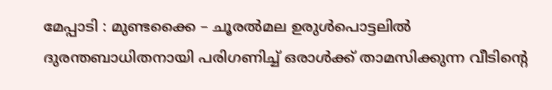മേപ്പാടി : മുണ്ടക്കൈ – ചൂരൽമല ഉരുൾപൊട്ടലിൽ ദുരന്തബാധിതനായി പരിഗണിച്ച് ഒരാൾക്ക് താമസിക്കുന്ന വീടിന്റെ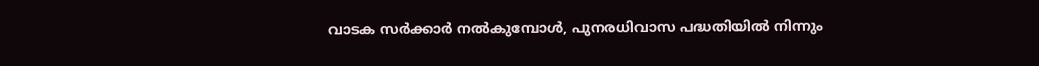വാടക സർക്കാർ നൽകുമ്പോൾ, പുനരധിവാസ പദ്ധതിയിൽ നിന്നും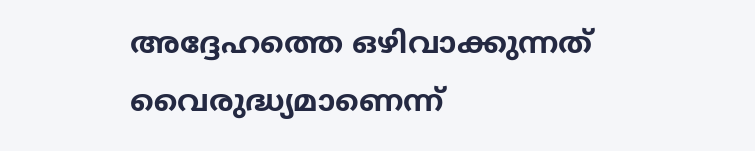അദ്ദേഹത്തെ ഒഴിവാക്കുന്നത് വൈരുദ്ധ്യമാണെന്ന്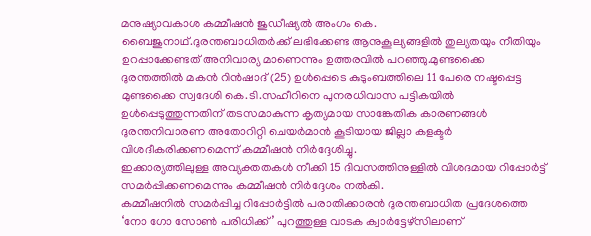മനുഷ്യാവകാശ കമ്മീഷൻ ജുഡീഷ്യൽ അംഗം കെ. ബൈജുനാഥ്.ദുരന്തബാധിതർക്ക് ലഭിക്കേണ്ട ആനുകൂല്യങ്ങളിൽ തുല്യതയും നീതിയും ഉറപ്പാക്കേണ്ടത് അനിവാര്യ മാണെന്നും ഉത്തരവിൽ പറഞ്ഞു.മുണ്ടക്കൈ ദുരന്തത്തിൽ മകൻ റിൻഷാദ് (25) ഉൾപ്പെടെ കുടുംബത്തിലെ 11 പേരെ നഷ്ടപ്പെട്ട മുണ്ടക്കൈ സ്വദേശി കെ.ടി.സഹീറിനെ പുനരധിവാസ പട്ടികയിൽ ഉൾപ്പെടുത്തുന്നതിന് തടസമാകുന്ന കൃത്യമായ സാങ്കേതിക കാരണങ്ങൾ ദുരന്തനിവാരണ അതോറിറ്റി ചെയർമാൻ കൂടിയായ ജില്ലാ കളക്ടർ വിശദീകരിക്കണമെന്ന് കമ്മീഷൻ നിർദ്ദേശിച്ചു.
ഇക്കാര്യത്തിലുള്ള അവ്യക്തതകൾ നീക്കി 15 ദിവസത്തിനുള്ളിൽ വിശദമായ റിപ്പോർട്ട് സമർപ്പിക്കണമെന്നും കമ്മീഷൻ നിർദ്ദേശം നൽകി.
കമ്മീഷനിൽ സമർപ്പിച്ച റിപ്പോർട്ടിൽ പരാതിക്കാരൻ ദുരന്തബാധിത പ്രദേശത്തെ ‘നോ ഗോ സോൺ പരിധിക്ക്’ പുറത്തുള്ള വാടക ക്വാർട്ടേഴ്സിലാണ്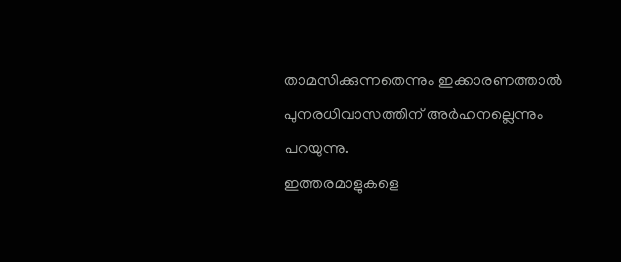താമസിക്കുന്നതെന്നും ഇക്കാരണത്താൽ പുനരധിവാസത്തിന് അർഹനല്ലെന്നും പറയുന്നു.
ഇത്തരമാളുകളെ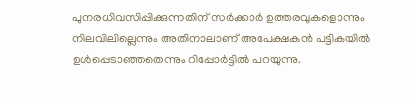പുനരധിവസിപ്പിക്കുന്നതിന് സർക്കാർ ഉത്തരവുകളൊന്നും നിലവിലില്ലെന്നും അതിനാലാണ് അപേക്ഷകൻ പട്ടികയിൽ ഉൾപ്പെടാഞ്ഞതെന്നും റിപ്പോർട്ടിൽ പറയുന്നു.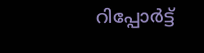റിപ്പോർട്ട്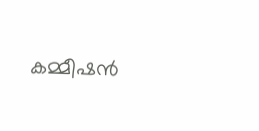കമ്മീഷൻ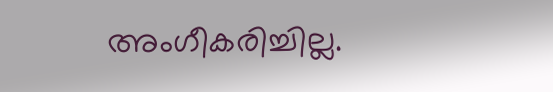അംഗീകരിച്ചില്ല.